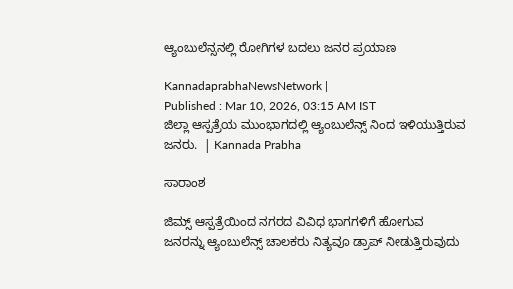ಆ್ಯಂಬುಲೆನ್ಸನಲ್ಲಿ ರೋಗಿಗಳ ಬದಲು ಜನರ ಪ್ರಯಾಣ

KannadaprabhaNewsNetwork |
Published : Mar 10, 2026, 03:15 AM IST
ಜಿಲ್ಲಾ ಆಸ್ಪತ್ರೆಯ ಮುಂಭಾಗದಲ್ಲಿ ಆ್ಯಂಬುಲೆನ್ಸ್ ನಿಂದ ಇಳಿಯುತ್ತಿರುವ ಜನರು.  | Kannada Prabha

ಸಾರಾಂಶ

ಜಿಮ್ಸ್ ಆಸ್ಪತ್ರೆಯಿಂದ ನಗರದ ವಿವಿಧ ಭಾಗಗಳಿಗೆ ಹೋಗುವ ಜನರನ್ನು ಆ್ಯಂಬುಲೆನ್ಸ್ ಚಾಲಕರು ನಿತ್ಯವೂ ಡ್ರಾಪ್ ನೀಡುತ್ತಿರುವುದು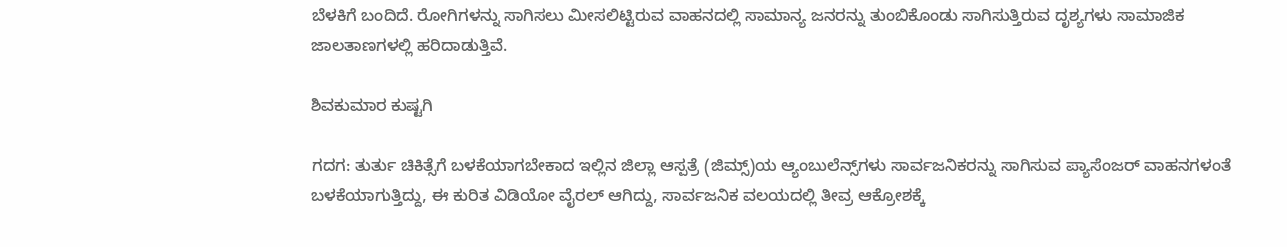ಬೆಳಕಿಗೆ ಬಂದಿದೆ. ರೋಗಿಗಳನ್ನು ಸಾಗಿಸಲು ಮೀಸಲಿಟ್ಟಿರುವ ವಾಹನದಲ್ಲಿ ಸಾಮಾನ್ಯ ಜನರನ್ನು ತುಂಬಿಕೊಂಡು ಸಾಗಿಸುತ್ತಿರುವ ದೃಶ್ಯಗಳು ಸಾಮಾಜಿಕ ಜಾಲತಾಣಗಳಲ್ಲಿ ಹರಿದಾಡುತ್ತಿವೆ.

ಶಿವಕುಮಾರ ಕುಷ್ಟಗಿ

ಗದಗ: ತುರ್ತು ಚಿಕಿತ್ಸೆಗೆ ಬಳಕೆಯಾಗಬೇಕಾದ ಇಲ್ಲಿನ ಜಿಲ್ಲಾ ಆಸ್ಪತ್ರೆ (ಜಿಮ್ಸ್)ಯ ಆ್ಯಂಬುಲೆನ್ಸ್‌ಗಳು ಸಾರ್ವಜನಿಕರನ್ನು ಸಾಗಿಸುವ ಪ್ಯಾಸೆಂಜರ್ ವಾಹನಗಳಂತೆ ಬಳಕೆಯಾಗುತ್ತಿದ್ದು, ಈ ಕುರಿತ ವಿಡಿಯೋ ವೈರಲ್‌ ಆಗಿದ್ದು, ಸಾರ್ವಜನಿಕ ವಲಯದಲ್ಲಿ ತೀವ್ರ ಆಕ್ರೋಶಕ್ಕೆ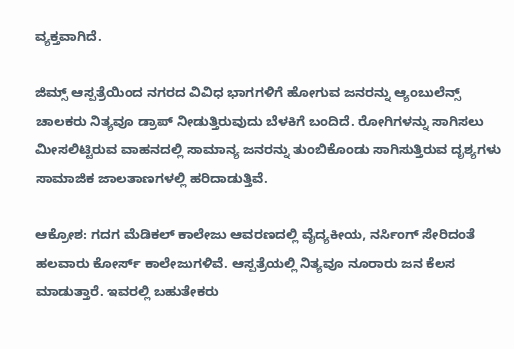ವ್ಯಕ್ತವಾಗಿದೆ.

ಜಿಮ್ಸ್ ಆಸ್ಪತ್ರೆಯಿಂದ ನಗರದ ವಿವಿಧ ಭಾಗಗಳಿಗೆ ಹೋಗುವ ಜನರನ್ನು ಆ್ಯಂಬುಲೆನ್ಸ್ ಚಾಲಕರು ನಿತ್ಯವೂ ಡ್ರಾಪ್ ನೀಡುತ್ತಿರುವುದು ಬೆಳಕಿಗೆ ಬಂದಿದೆ. ರೋಗಿಗಳನ್ನು ಸಾಗಿಸಲು ಮೀಸಲಿಟ್ಟಿರುವ ವಾಹನದಲ್ಲಿ ಸಾಮಾನ್ಯ ಜನರನ್ನು ತುಂಬಿಕೊಂಡು ಸಾಗಿಸುತ್ತಿರುವ ದೃಶ್ಯಗಳು ಸಾಮಾಜಿಕ ಜಾಲತಾಣಗಳಲ್ಲಿ ಹರಿದಾಡುತ್ತಿವೆ.

ಆಕ್ರೋಶ: ಗದಗ ಮೆಡಿಕಲ್ ಕಾಲೇಜು ಆವರಣದಲ್ಲಿ ವೈದ್ಯಕೀಯ, ನರ್ಸಿಂಗ್ ಸೇರಿದಂತೆ ಹಲವಾರು ಕೋರ್ಸ್ ಕಾಲೇಜುಗಳಿವೆ. ಆಸ್ಪತ್ರೆಯಲ್ಲಿ ನಿತ್ಯವೂ ನೂರಾರು ಜನ ಕೆಲಸ ಮಾಡುತ್ತಾರೆ. ಇವರಲ್ಲಿ ಬಹುತೇಕರು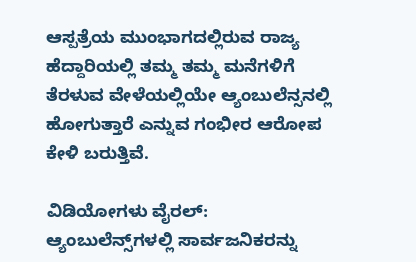ಆಸ್ಪತ್ರೆಯ ಮುಂಭಾಗದಲ್ಲಿರುವ ರಾಜ್ಯ ಹೆದ್ದಾರಿಯಲ್ಲಿ ತಮ್ಮ ತಮ್ಮ ಮನೆಗಳಿಗೆ ತೆರಳುವ ವೇಳೆಯಲ್ಲಿಯೇ ಆ್ಯಂಬುಲೆನ್ಸನಲ್ಲಿ ಹೋಗುತ್ತಾರೆ ಎನ್ನುವ ಗಂಭೀರ ಆರೋಪ ಕೇಳಿ ಬರುತ್ತಿವೆ.

ವಿಡಿಯೋಗಳು ವೈರಲ್: ಆ್ಯಂಬುಲೆನ್ಸ್‌ಗಳಲ್ಲಿ ಸಾರ್ವಜನಿಕರನ್ನು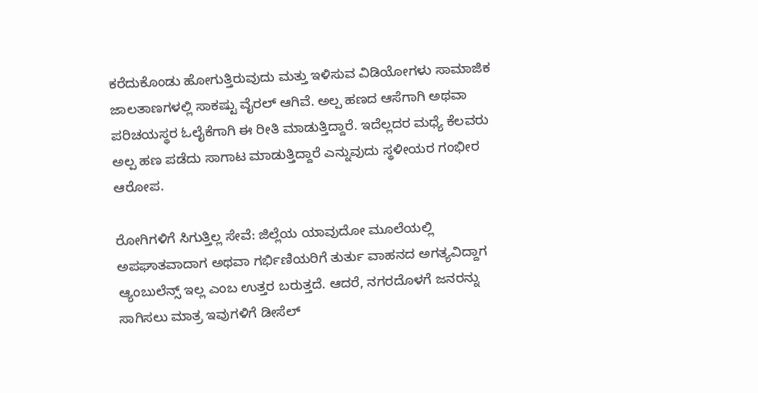ಕರೆದುಕೊಂಡು ಹೋಗುತ್ತಿರುವುದು ಮತ್ತು ಇಳಿಸುವ ವಿಡಿಯೋಗಳು ಸಾಮಾಜಿಕ ಜಾಲತಾಣಗಳಲ್ಲಿ ಸಾಕಷ್ಟು ವೈರಲ್ ಆಗಿವೆ. ಅಲ್ಪ ಹಣದ ಆಸೆಗಾಗಿ ಅಥವಾ ಪರಿಚಯಸ್ಥರ ಓಲೈಕೆಗಾಗಿ ಈ ರೀತಿ ಮಾಡುತ್ತಿದ್ದಾರೆ. ಇದೆಲ್ಲದರ ಮಧ್ಯೆ ಕೆಲವರು ಅಲ್ಪ ಹಣ ಪಡೆದು ಸಾಗಾಟ ಮಾಡುತ್ತಿದ್ದಾರೆ ಎನ್ನುವುದು ಸ್ಥಳೀಯರ ಗಂಭೀರ ಆರೋಪ.

ರೋಗಿಗಳಿಗೆ ಸಿಗುತ್ತಿಲ್ಲ ಸೇವೆ: ಜಿಲ್ಲೆಯ ಯಾವುದೋ ಮೂಲೆಯಲ್ಲಿ ಅಪಘಾತವಾದಾಗ ಅಥವಾ ಗರ್ಭಿಣಿಯರಿಗೆ ತುರ್ತು ವಾಹನದ ಅಗತ್ಯವಿದ್ದಾಗ ಆ್ಯಂಬುಲೆನ್ಸ್ ಇಲ್ಲ ಎಂಬ ಉತ್ತರ ಬರುತ್ತದೆ. ಆದರೆ, ನಗರದೊಳಗೆ ಜನರನ್ನು ಸಾಗಿಸಲು ಮಾತ್ರ ಇವುಗಳಿಗೆ ಡೀಸೆಲ್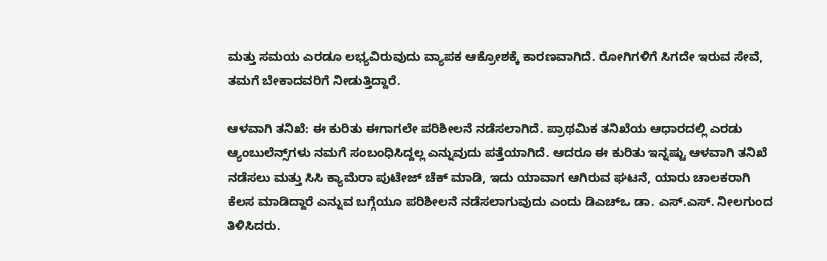ಮತ್ತು ಸಮಯ ಎರಡೂ ಲಭ್ಯವಿರುವುದು ವ್ಯಾಪಕ ಆಕ್ರೋಶಕ್ಕೆ ಕಾರಣವಾಗಿದೆ. ರೋಗಿಗಳಿಗೆ ಸಿಗದೇ ಇರುವ ಸೇವೆ, ತಮಗೆ ಬೇಕಾದವರಿಗೆ ನೀಡುತ್ತಿದ್ದಾರೆ.

ಆಳವಾಗಿ ತನಿಖೆ: ಈ ಕುರಿತು ಈಗಾಗಲೇ ಪರಿಶೀಲನೆ ನಡೆಸಲಾಗಿದೆ. ಪ್ರಾಥಮಿಕ ತನಿಖೆಯ ಆಧಾರದಲ್ಲಿ ಎರಡು ಆ್ಯಂಬುಲೆನ್ಸ್‌ಗಳು ನಮಗೆ ಸಂಬಂಧಿಸಿದ್ದಲ್ಲ ಎನ್ನುವುದು ಪತ್ತೆಯಾಗಿದೆ. ಆದರೂ ಈ ಕುರಿತು ಇನ್ನಷ್ಟು ಆಳವಾಗಿ ತನಿಖೆ ನಡೆಸಲು ಮತ್ತು ಸಿಸಿ ಕ್ಯಾಮೆರಾ ಪುಟೇಜ್ ಚೆಕ್ ಮಾಡಿ, ಇದು ಯಾವಾಗ ಆಗಿರುವ ಘಟನೆ, ಯಾರು ಚಾಲಕರಾಗಿ ಕೆಲಸ ಮಾಡಿದ್ದಾರೆ ಎನ್ನುವ ಬಗ್ಗೆಯೂ ಪರಿಶೀಲನೆ ನಡೆಸಲಾಗುವುದು ಎಂದು ಡಿಎಚ್‌ಒ ಡಾ. ಎಸ್.ಎಸ್. ನೀಲಗುಂದ ತಿಳಿಸಿದರು.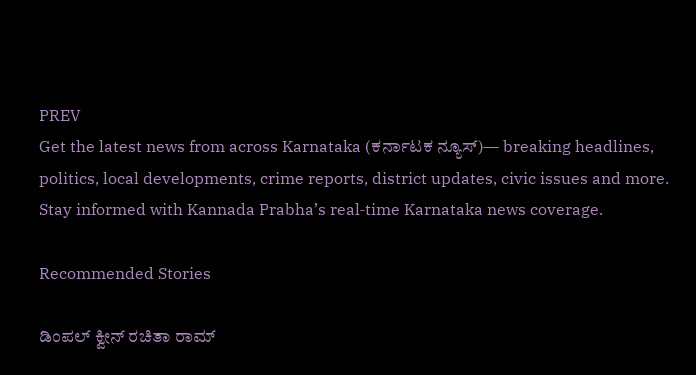PREV
Get the latest news from across Karnataka (ಕರ್ನಾಟಕ ನ್ಯೂಸ್)— breaking headlines, politics, local developments, crime reports, district updates, civic issues and more. Stay informed with Kannada Prabha’s real‑time Karnataka news coverage.

Recommended Stories

ಡಿಂಪಲ್ ಕ್ವೀನ್ ರಚಿತಾ ರಾಮ್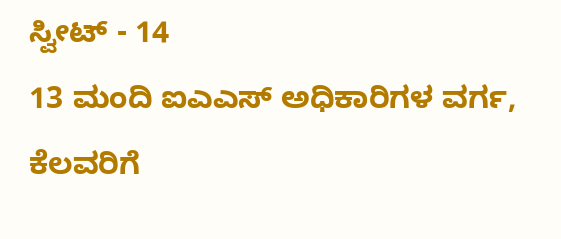ಸ್ವೀಟ್ - 14
13 ಮಂದಿ ಐಎಎಸ್‌ ಅಧಿಕಾರಿಗಳ ವರ್ಗ, ಕೆಲವರಿಗೆ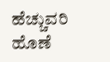ಹೆಚ್ಚುವರಿ ಹೊಣೆ